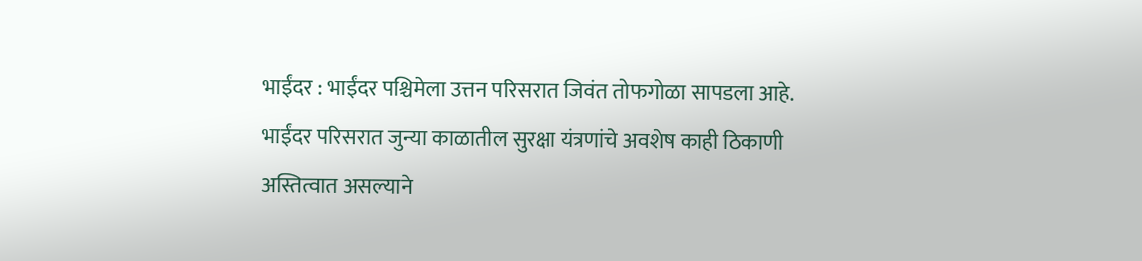भाईंदर : भाईंदर पश्चिमेला उत्तन परिसरात जिवंत तोफगोळा सापडला आहे. भाईंदर परिसरात जुन्या काळातील सुरक्षा यंत्रणांचे अवशेष काही ठिकाणी अस्तित्वात असल्याने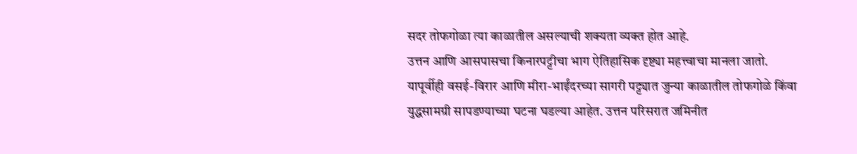सदर तोफगोळा त्या काळातील असल्याची शक्यता व्यक्त होत आहे.
उत्तन आणि आसपासचा किनारपट्टीचा भाग ऐतिहासिक दृष्ट्या महत्त्वाचा मानला जातो. यापूर्वीही वसई-विरार आणि मीरा-भाईंदरच्या सागरी पट्ट्यात जुन्या काळातील तोफगोळे किंवा युद्धसामग्री सापडण्याच्या घटना घडल्या आहेत. उत्तन परिसरात जमिनीत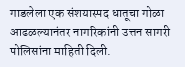गाडलेला एक संशयास्पद धातूचा गोळा आढळल्यानंतर नागरिकांनी उत्तन सागरी पोलिसांना माहिती दिली.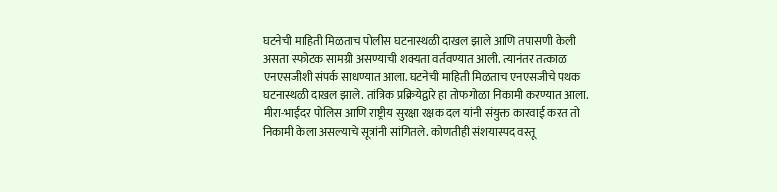घटनेची माहिती मिळताच पोलीस घटनास्थळी दाखल झाले आणि तपासणी केली असता स्फोटक सामग्री असण्याची शक्यता वर्तवण्यात आली. त्यानंतर तत्काळ एनएसजीशी संपर्क साधण्यात आला. घटनेची माहिती मिळताच एनएसजीचे पथक घटनास्थळी दाखल झाले. तांत्रिक प्रक्रियेद्वारे हा तोफगोळा निकामी करण्यात आला. मीरा-भाईंदर पोलिस आणि राष्ट्रीय सुरक्षा रक्षक दल यांनी संयुक्त कारवाई करत तो निकामी केला असल्याचे सूत्रांनी सांगितले. कोणतीही संशयास्पद वस्तू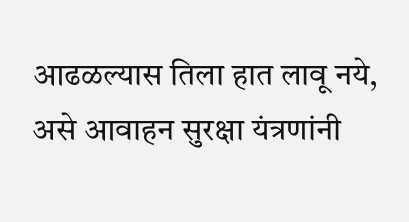आढळल्यास तिला हात लावू नये, असे आवाहन सुरक्षा यंत्रणांनी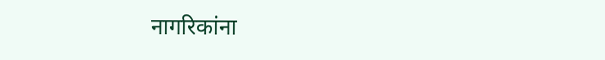नागरिकांना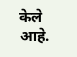केले आहे.